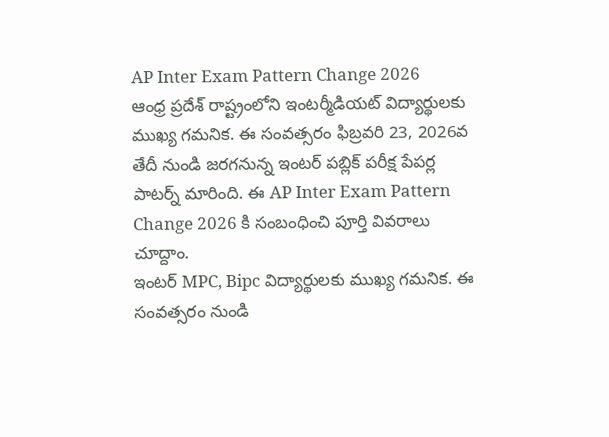AP Inter Exam Pattern Change 2026
ఆంధ్ర ప్రదేశ్ రాష్ట్రంలోని ఇంటర్మీడియట్ విద్యార్థులకు ముఖ్య గమనిక. ఈ సంవత్సరం ఫిబ్రవరి 23, 2026వ తేదీ నుండి జరగనున్న ఇంటర్ పబ్లిక్ పరీక్ష పేపర్ల పాటర్న్ మారింది. ఈ AP Inter Exam Pattern Change 2026 కి సంబంధించి పూర్తి వివరాలు చూద్దాం.
ఇంటర్ MPC, Bipc విద్యార్థులకు ముఖ్య గమనిక. ఈ సంవత్సరం నుండి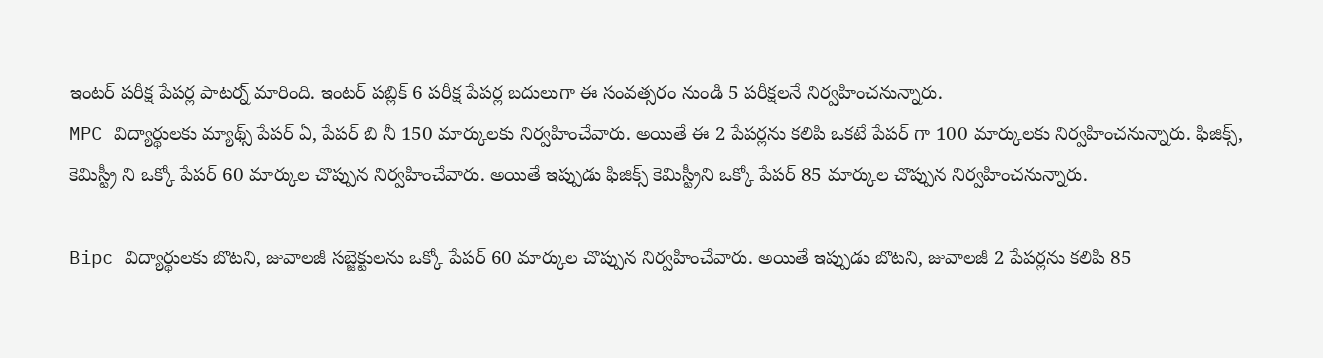ఇంటర్ పరీక్ష పేపర్ల పాటర్న్ మారింది. ఇంటర్ పబ్లిక్ 6 పరీక్ష పేపర్ల బదులుగా ఈ సంవత్సరం నుండి 5 పరీక్షలనే నిర్వహించనున్నారు.
MPC విద్యార్థులకు మ్యాథ్స్ పేపర్ ఏ, పేపర్ బి నీ 150 మార్కులకు నిర్వహించేవారు. అయితే ఈ 2 పేపర్లను కలిపి ఒకటే పేపర్ గా 100 మార్కులకు నిర్వహించనున్నారు. ఫిజిక్స్, కెమిస్ట్రీ ని ఒక్కో పేపర్ 60 మార్కుల చొప్పున నిర్వహించేవారు. అయితే ఇప్పుడు ఫిజిక్స్ కెమిస్ట్రీని ఒక్కో పేపర్ 85 మార్కుల చొప్పున నిర్వహించనున్నారు.

Bipc విద్యార్థులకు బొటని, జువాలజీ సబ్జెక్టులను ఒక్కో పేపర్ 60 మార్కుల చొప్పున నిర్వహించేవారు. అయితే ఇప్పుడు బొటని, జువాలజీ 2 పేపర్లను కలిపి 85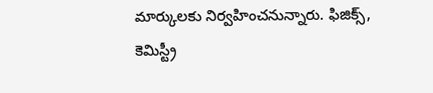మార్కులకు నిర్వహించనున్నారు. ఫిజిక్స్, కెమిస్ట్రీ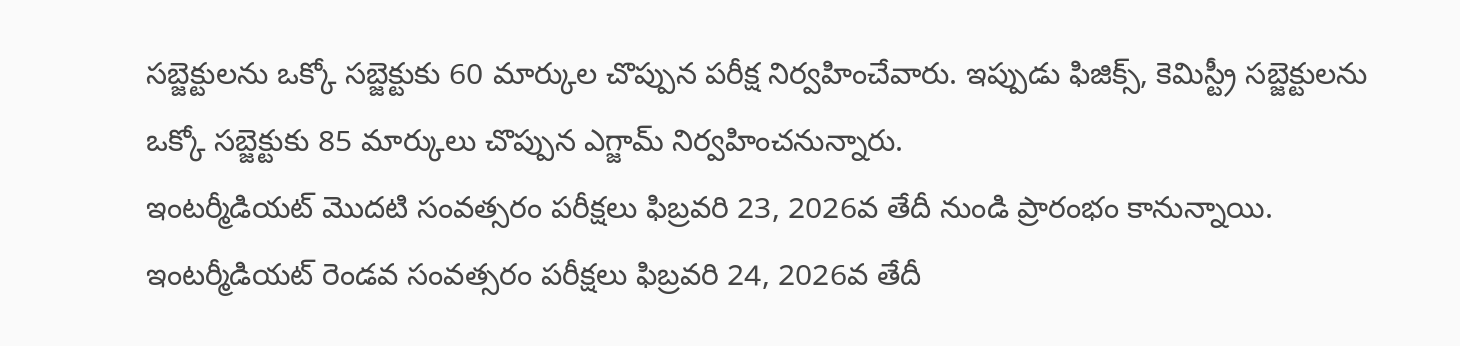సబ్జెక్టులను ఒక్కో సబ్జెక్టుకు 60 మార్కుల చొప్పున పరీక్ష నిర్వహించేవారు. ఇప్పుడు ఫిజిక్స్, కెమిస్ట్రీ సబ్జెక్టులను ఒక్కో సబ్జెక్టుకు 85 మార్కులు చొప్పున ఎగ్జామ్ నిర్వహించనున్నారు.
ఇంటర్మీడియట్ మొదటి సంవత్సరం పరీక్షలు ఫిబ్రవరి 23, 2026వ తేదీ నుండి ప్రారంభం కానున్నాయి. ఇంటర్మీడియట్ రెండవ సంవత్సరం పరీక్షలు ఫిబ్రవరి 24, 2026వ తేదీ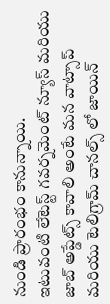నుండి ప్రారంభం కానున్నాయి.
ఇటువంటి లేటెస్ట్ గవర్నమెంట్ న్యూస్ మరియు జాబ్ అప్డేట్స్ కావాలి అంటే మన వాట్సాప్ మరియు టెలిగ్రామ్ చానల్స్ లో జాయిన్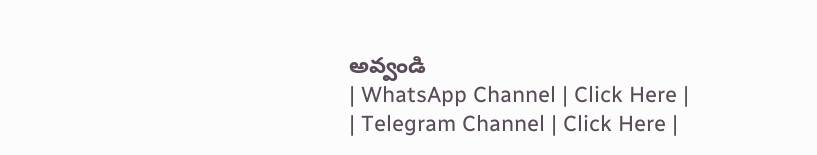అవ్వండి
| WhatsApp Channel | Click Here |
| Telegram Channel | Click Here |